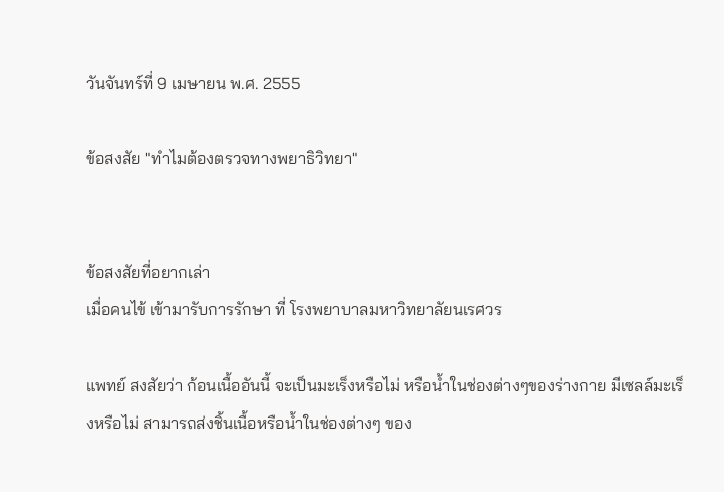วันจันทร์ที่ 9 เมษายน พ.ศ. 2555

ข้อสงสัย "ทำไมต้องตรวจทางพยาธิวิทยา"


ข้อสงสัยที่อยากเล่า
เมื่อคนไข้ เข้ามารับการรักษา ที่ โรงพยาบาลมหาวิทยาลัยนเรศวร

แพทย์ สงสัยว่า ก้อนเนื้ออันนี้ จะเป็นมะเร็งหรือไม่ หรือน้ำในช่องต่างๆของร่างกาย มีเซลล์มะเร็งหรือไม่ สามารถส่งชิ้นเนื้อหรือน้ำในช่องต่างๆ ของ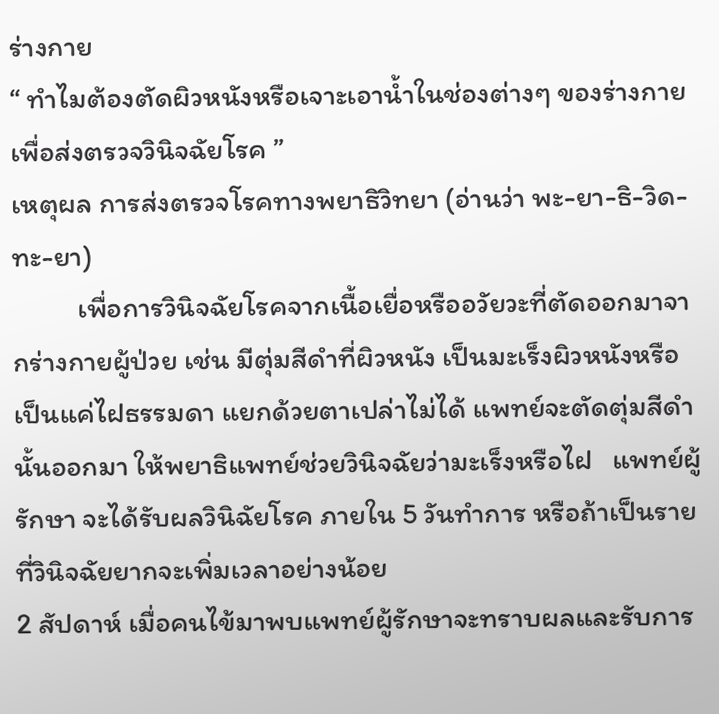ร่างกาย
“ ทำไมต้องตัดผิวหนังหรือเจาะเอาน้ำในช่องต่างๆ ของร่างกาย เพื่อส่งตรวจวินิจฉัยโรค ”
เหตุผล การส่งตรวจโรคทางพยาธิวิทยา (อ่านว่า พะ-ยา-ธิ-วิด-ทะ-ยา)
          เพื่อการวินิจฉัยโรคจากเนื้อเยื่อหรืออวัยวะที่ตัดออกมาจากร่างกายผู้ป่วย เช่น มีตุ่มสีดำที่ผิวหนัง เป็นมะเร็งผิวหนังหรือเป็นแค่ไฝธรรมดา แยกด้วยตาเปล่าไม่ได้ แพทย์จะตัดตุ่มสีดำนั้นออกมา ให้พยาธิแพทย์ช่วยวินิจฉัยว่ามะเร็งหรือไฝ   แพทย์ผู้รักษา จะได้รับผลวินิฉัยโรค ภายใน 5 วันทำการ หรือถ้าเป็นรายที่วินิจฉัยยากจะเพิ่มเวลาอย่างน้อย
2 สัปดาห์ เมื่อคนไข้มาพบแพทย์ผู้รักษาจะทราบผลและรับการ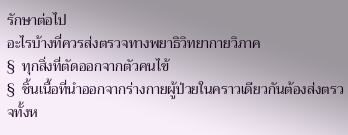รักษาต่อไป
อะไรบ้างที่ควรส่งตรวจทางพยาธิวิทยากายวิภาค
§  ทุกสิ่งที่ตัดออกจากตัวคนไข้
§  ชิ้นเนื้อที่นำออกจากร่างกายผู้ป่วยในคราวเดียวกันต้องส่งตรวจทั้งห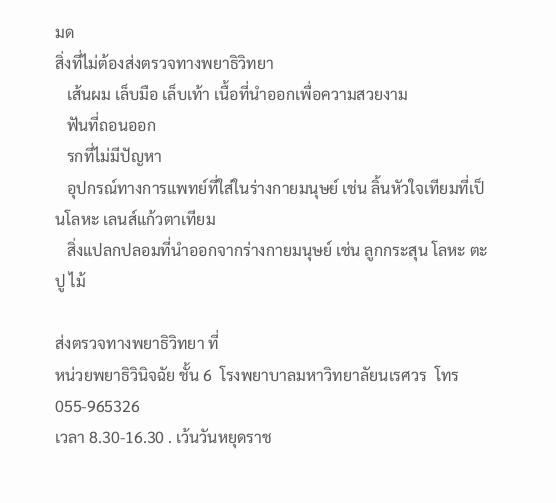มด
สิ่งที่ไม่ต้องส่งตรวจทางพยาธิวิทยา
   เส้นผม เล็บมือ เล็บเท้า เนื้อที่นำออกเพื่อความสวยงาม
   ฟันที่ถอนออก
   รกที่ไม่มีปัญหา
   อุปกรณ์ทางการแพทย์ที่ใส่ในร่างกายมนุษย์ เช่น ลิ้นหัวใจเทียมที่เป็นโลหะ เลนส์แก้วตาเทียม
   สิ่งแปลกปลอมที่นำออกจากร่างกายมนุษย์ เช่น ลูกกระสุน โลหะ ตะปู ไม้

ส่งตรวจทางพยาธิวิทยา ที่
หน่วยพยาธิวินิจฉัย ชั้น 6  โรงพยาบาลมหาวิทยาลัยนเรศวร  โทร 055-965326
เวลา 8.30-16.30 . เว้นวันหยุดราช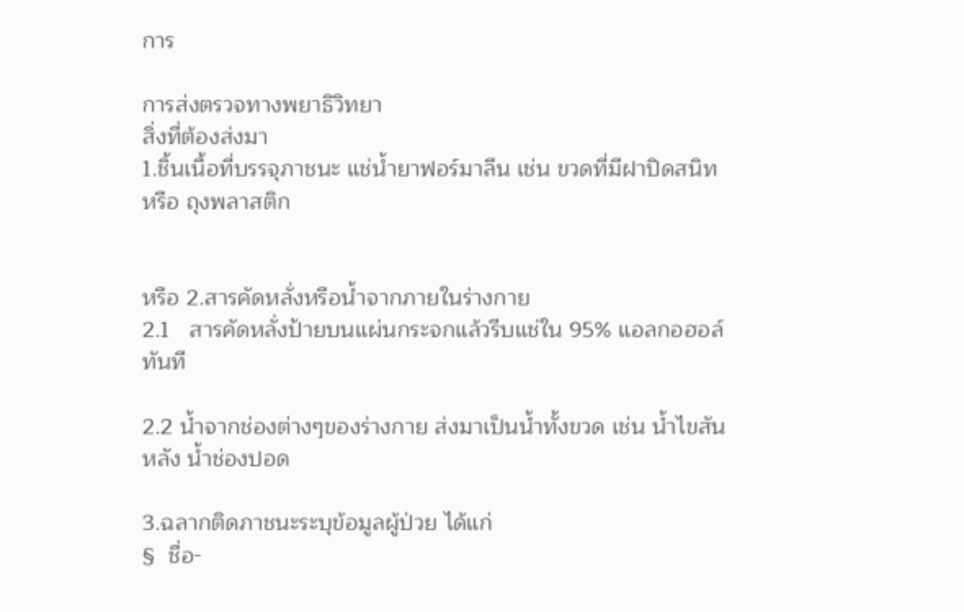การ

การส่งตรวจทางพยาธิวิทยา
สิ่งที่ต้องส่งมา
1.ชิ้นเนื้อที่บรรจุภาชนะ แช่น้ำยาฟอร์มาลีน เช่น ขวดที่มีฝาปิดสนิท หรือ ถุงพลาสติก


หรือ 2.สารคัดหลั่งหรือน้ำจากภายในร่างกาย
2.1   สารคัดหลั่งป้ายบนแผ่นกระจกแล้วรีบแช่ใน 95% แอลกอฮอล์ทันที

2.2 น้ำจากช่องต่างๆของร่างกาย ส่งมาเป็นน้ำทั้งขวด เช่น น้ำไขสันหลัง น้ำช่องปอด

3.ฉลากติดภาชนะระบุข้อมูลผู้ป่วย ได้แก่
§  ชื่อ-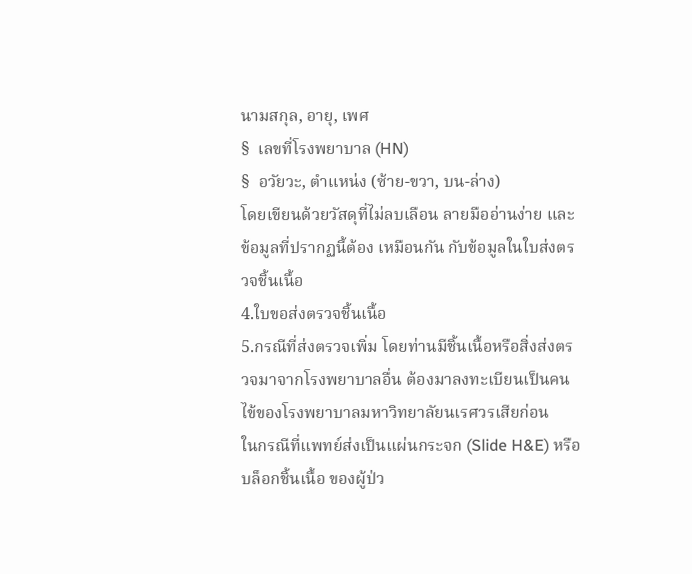นามสกุล, อายุ, เพศ
§  เลขที่โรงพยาบาล (HN)
§  อวัยวะ, ตำแหน่ง (ซ้าย-ขวา, บน-ล่าง)
โดยเขียนด้วยวัสดุที่ไม่ลบเลือน ลายมืออ่านง่าย และข้อมูลที่ปรากฏนี้ต้อง เหมือนกัน กับข้อมูลในใบส่งตรวจชิ้นเนื้อ
4.ใบขอส่งตรวจชิ้นเนื้อ
5.กรณีที่ส่งตรวจเพิ่ม โดยท่านมีชิ้นเนื้อหรือสิ่งส่งตรวจมาจากโรงพยาบาลอื่น ต้องมาลงทะเบียนเป็นคนไข้ของโรงพยาบาลมหาวิทยาลัยนเรศวรเสียก่อน    ในกรณีที่แพทย์ส่งเป็นแผ่นกระจก (Slide H&E) หรือบล็อกชิ้นเนื้อ ของผู้ป่ว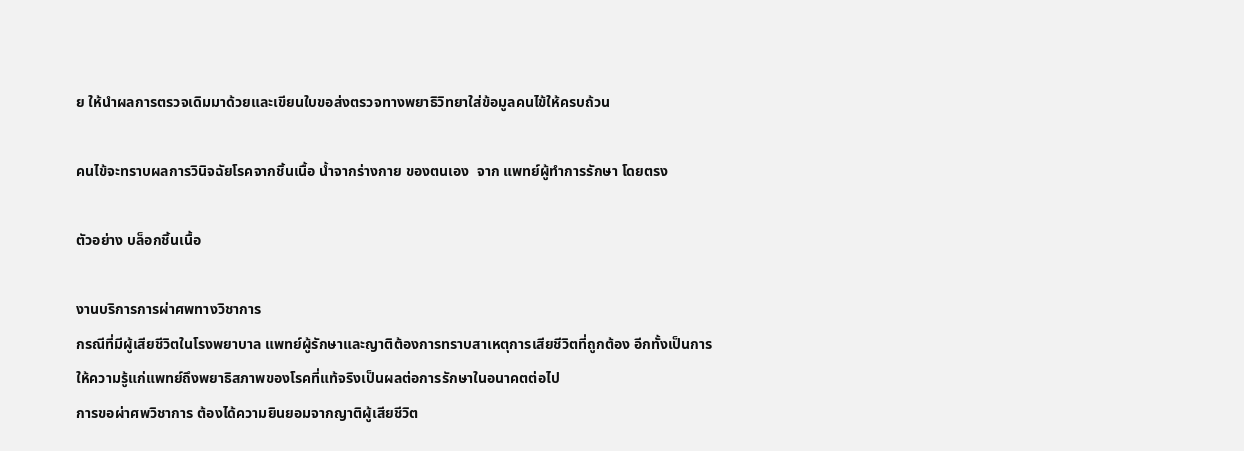ย ให้นำผลการตรวจเดิมมาด้วยและเขียนใบขอส่งตรวจทางพยาธิวิทยาใส่ข้อมูลคนไข้ให้ครบถ้วน

คนไข้จะทราบผลการวินิจฉัยโรคจากชิ้นเนื้อ น้ำจากร่างกาย ของตนเอง  จาก แพทย์ผู้ทำการรักษา โดยตรง

ตัวอย่าง บล็อกชิ้นเนื้อ

งานบริการการผ่าศพทางวิชาการ
กรณีที่มีผู้เสียชีวิตในโรงพยาบาล แพทย์ผู้รักษาและญาติต้องการทราบสาเหตุการเสียชีวิตที่ถูกต้อง อีกทั้งเป็นการให้ความรู้แก่แพทย์ถึงพยาธิสภาพของโรคที่แท้จริงเป็นผลต่อการรักษาในอนาคตต่อไป
การขอผ่าศพวิชาการ ต้องได้ความยินยอมจากญาติผู้เสียชีวิต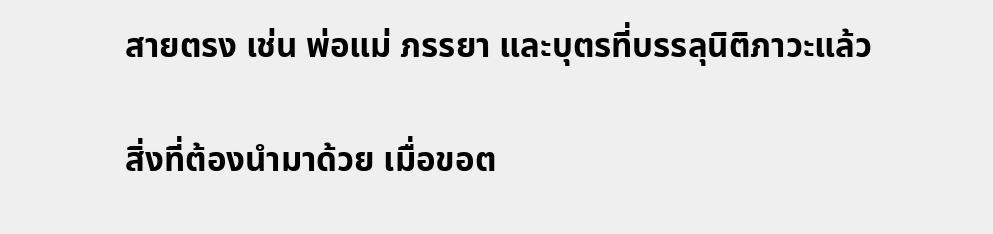สายตรง เช่น พ่อแม่ ภรรยา และบุตรที่บรรลุนิติภาวะแล้ว

สิ่งที่ต้องนำมาด้วย เมื่อขอต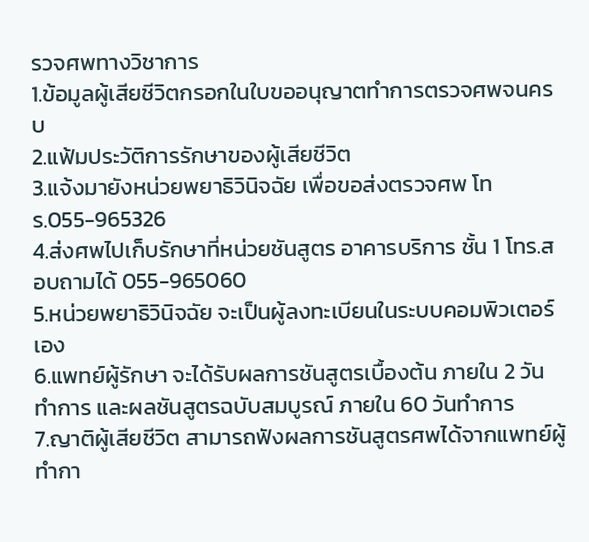รวจศพทางวิชาการ
1.ข้อมูลผู้เสียชีวิตกรอกในใบขออนุญาตทำการตรวจศพจนครบ
2.แฟ้มประวัติการรักษาของผู้เสียชีวิต
3.แจ้งมายังหน่วยพยาธิวินิจฉัย เพื่อขอส่งตรวจศพ โทร.055-965326
4.ส่งศพไปเก็บรักษาที่หน่วยชันสูตร อาคารบริการ ชั้น 1 โทร.สอบถามได้ 055-965060
5.หน่วยพยาธิวินิจฉัย จะเป็นผู้ลงทะเบียนในระบบคอมพิวเตอร์เอง
6.แพทย์ผู้รักษา จะได้รับผลการชันสูตรเบื้องต้น ภายใน 2 วันทำการ และผลชันสูตรฉบับสมบูรณ์ ภายใน 60 วันทำการ
7.ญาติผู้เสียชีวิต สามารถฟังผลการชันสูตรศพได้จากแพทย์ผู้ทำกา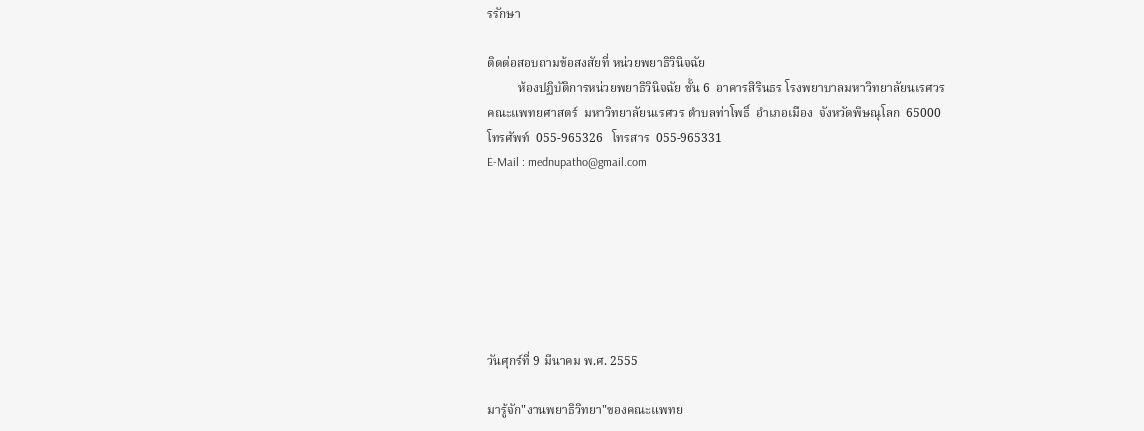รรักษา

ติดต่อสอบถามข้อสงสัยที่ หน่วยพยาธิวินิจฉัย
          ห้องปฏิบัติการหน่วยพยาธิวินิจฉัย ชั้น 6  อาคารสิรินธร โรงพยาบาลมหาวิทยาลัยนเรศวร
คณะแพทยศาสตร์  มหาวิทยาลัยนเรศวร ตำบลท่าโพธิ์  อำเภอเมือง  จังหวัดพิษณุโลก  65000
โทรศัพท์  055-965326   โทรสาร  055-965331
E-Mail : mednupatho@gmail.com







วันศุกร์ที่ 9 มีนาคม พ.ศ. 2555

มารู้จัก"งานพยาธิวิทยา"ของคณะแพทย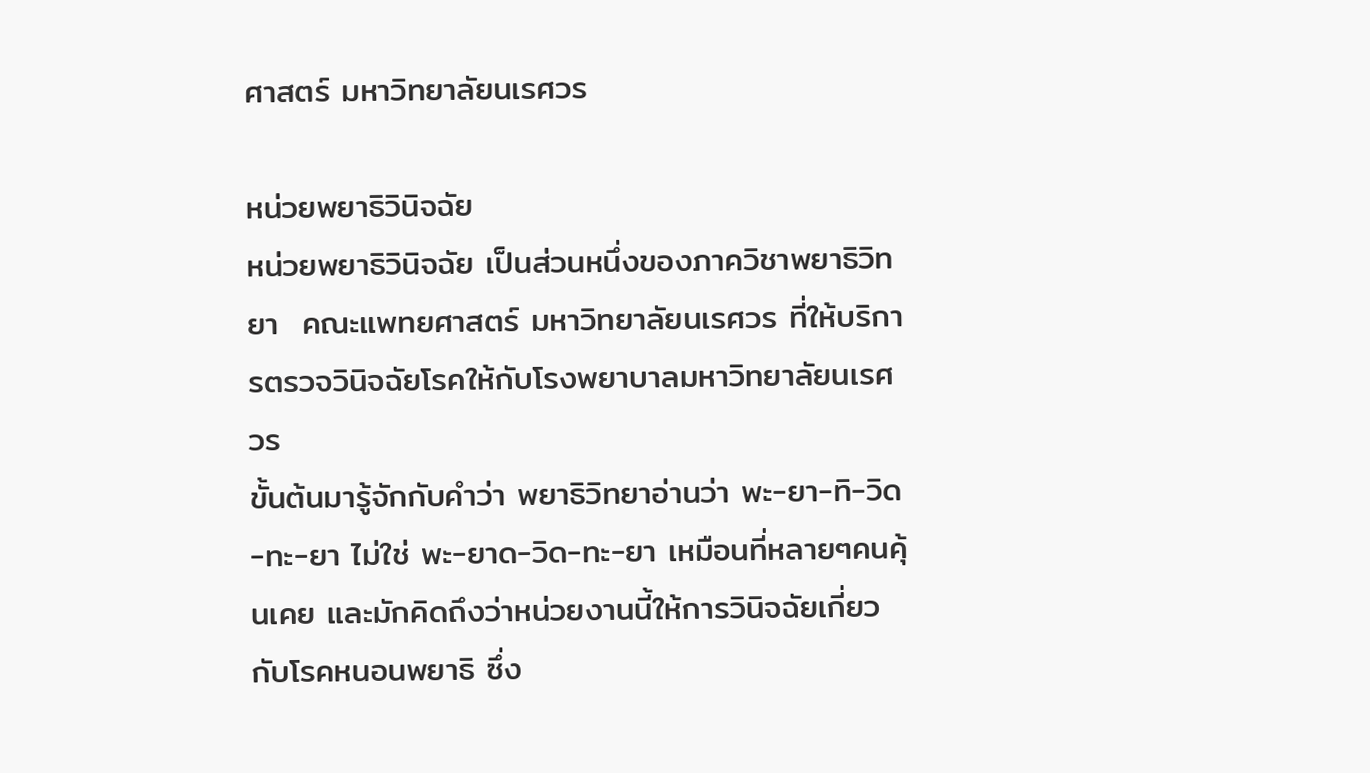ศาสตร์ มหาวิทยาลัยนเรศวร

หน่วยพยาธิวินิจฉัย
หน่วยพยาธิวินิจฉัย เป็นส่วนหนึ่งของภาควิชาพยาธิวิทยา  คณะแพทยศาสตร์ มหาวิทยาลัยนเรศวร ที่ให้บริการตรวจวินิจฉัยโรคให้กับโรงพยาบาลมหาวิทยาลัยนเรศวร
ขั้นต้นมารู้จักกับคำว่า พยาธิวิทยาอ่านว่า พะ-ยา-ทิ-วิด-ทะ-ยา ไม่ใช่ พะ-ยาด-วิด-ทะ-ยา เหมือนที่หลายๆคนคุ้นเคย และมักคิดถึงว่าหน่วยงานนี้ให้การวินิจฉัยเกี่ยวกับโรคหนอนพยาธิ ซึ่ง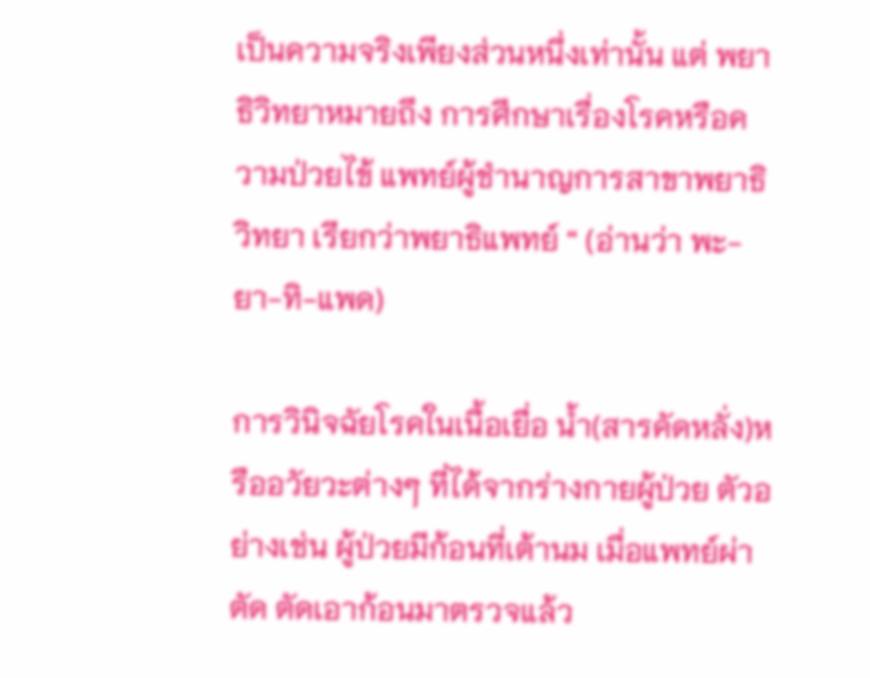เป็นความจริงเพียงส่วนหนึ่งเท่านั้น แต่ พยาธิวิทยาหมายถึง การศึกษาเรื่องโรคหรือความป่วยไข้ แพทย์ผู้ชำนาญการสาขาพยาธิวิทยา เรียกว่าพยาธิแพทย์ “ (อ่านว่า พะ-ยา-ทิ-แพด)

การวินิจฉัยโรคในเนื้อเยื่อ น้ำ(สารคัดหลั่ง)หรืออวัยวะต่างๆ ที่ได้จากร่างกายผู้ป่วย ตัวอย่างเช่น ผู้ป่วยมีก้อนที่เต้านม เมื่อแพทย์ผ่าตัด ตัดเอาก้อนมาตรวจแล้ว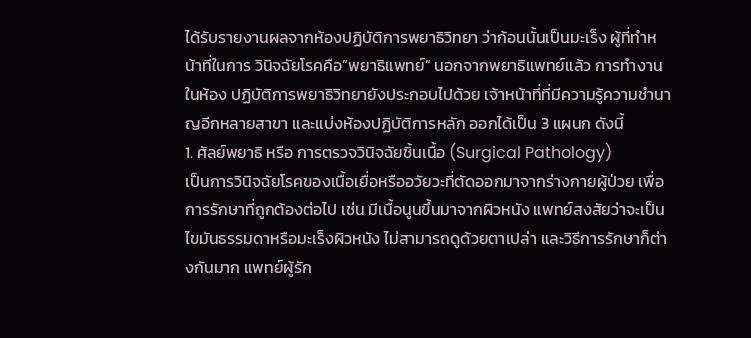ได้รับรายงานผลจากห้องปฏิบัติการพยาธิวิทยา ว่าก้อนนั้นเป็นมะเร็ง ผู้ที่ทำหน้าที่ในการ วินิจฉัยโรคคือ”พยาธิแพทย์” นอกจากพยาธิแพทย์แล้ว การทำงานในห้อง ปฏิบัติการพยาธิวิทยายังประกอบไปด้วย เจ้าหน้าที่ที่มีความรู้ความชำนาญอีกหลายสาขา และแบ่งห้องปฏิบัติการหลัก ออกได้เป็น 3 แผนก ดังนี้
1. ศัลย์พยาธิ หรือ การตรวจวินิจฉัยชิ้นเนื้อ (Surgical Pathology)
เป็นการวินิจฉัยโรคของเนื้อเยื่อหรืออวัยวะที่ตัดออกมาจากร่างกายผู้ป่วย เพื่อการรักษาที่ถูกต้องต่อไป เช่น มีเนื้อนูนขึ้นมาจากผิวหนัง แพทย์สงสัยว่าจะเป็นไขมันธรรมดาหรือมะเร็งผิวหนัง ไม่สามารถดูด้วยตาเปล่า และวิธีการรักษาก็ต่างกันมาก แพทย์ผู้รัก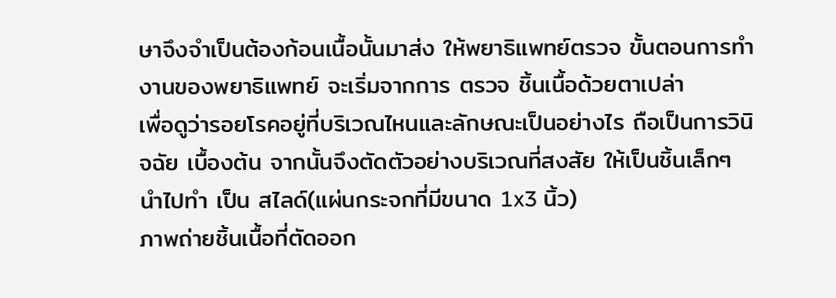ษาจึงจำเป็นต้องก้อนเนื้อนั้นมาส่ง ให้พยาธิแพทย์ตรวจ ขั้นตอนการทำงานของพยาธิแพทย์ จะเริ่มจากการ ตรวจ ชิ้นเนื้อด้วยตาเปล่า
เพื่อดูว่ารอยโรคอยู่ที่บริเวณไหนและลักษณะเป็นอย่างไร ถือเป็นการวินิจฉัย เบื้องต้น จากนั้นจึงตัดตัวอย่างบริเวณที่สงสัย ให้เป็นชิ้นเล็กๆ นำไปทำ เป็น สไลด์(แผ่นกระจกที่มีขนาด 1x3 นิ้ว)
ภาพถ่ายชิ้นเนื้อที่ตัดออก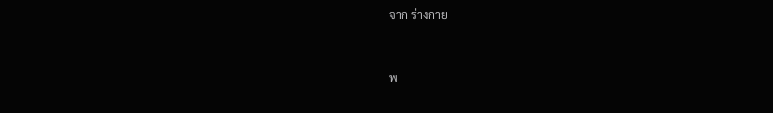จาก ร่างกาย


พ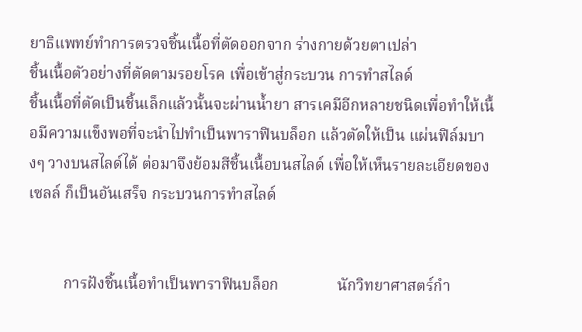ยาธิแพทย์ทำการตรวจชิ้นเนื้อที่ตัดออกจาก ร่างกายด้วยตาเปล่า
ชิ้นเนื้อตัวอย่างที่ตัดตามรอยโรค เพื่อเข้าสู่กระบวน การทำสไลด์
ชิ้นเนื้อที่ตัดเป็นชิ้นเล็กแล้วนั้นจะผ่านน้ำยา สารเคมีอีกหลายชนิดเพื่อทำให้เนื้อมีความแข็งพอที่จะนำไปทำเป็นพาราฟินบล็อก แล้วตัดให้เป็น แผ่นฟิล์มบางๆ วางบนสไลด์ได้ ต่อมาจึงย้อมสีชิ้นเนื้อบนสไลด์ เพื่อให้เห็นรายละเอียดของเซลล์ ก็เป็นอันเสร็จ กระบวนการทำสไลด์


         การฝังชิ้นเนื้อทำเป็นพาราฟินบล็อก               นักวิทยาศาสตร์กำ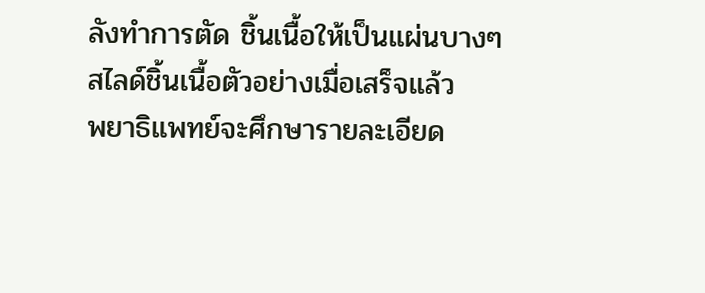ลังทำการตัด ชิ้นเนื้อให้เป็นแผ่นบางๆ
สไลด์ชิ้นเนื้อตัวอย่างเมื่อเสร็จแล้ว
พยาธิแพทย์จะศึกษารายละเอียด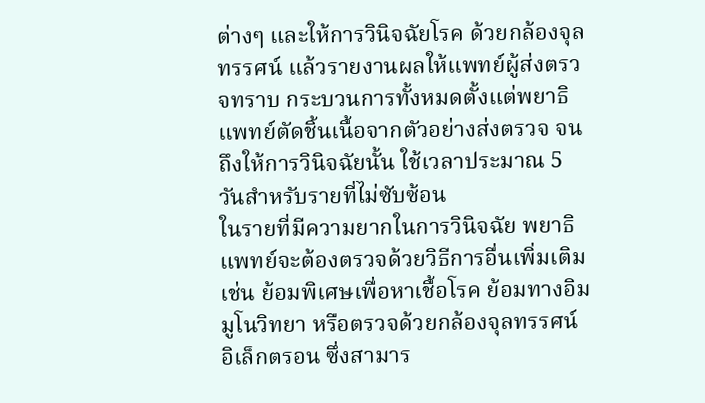ต่างๆ และให้การวินิจฉัยโรค ด้วยกล้องจุลทรรศน์ แล้วรายงานผลให้แพทย์ผู้ส่งตรวจทราบ กระบวนการทั้งหมดตั้งแต่พยาธิแพทย์ตัดชิ้นเนื้อจากตัวอย่างส่งตรวจ จนถึงให้การวินิจฉัยนั้น ใช้เวลาประมาณ 5 วันสำหรับรายที่ไม่ซับซ้อน
ในรายที่มีความยากในการวินิจฉัย พยาธิแพทย์จะต้องตรวจด้วยวิธีการอื่นเพิ่มเติม เช่น ย้อมพิเศษเพื่อหาเชื้อโรค ย้อมทางอิมมูโนวิทยา หรือตรวจด้วยกล้องจุลทรรศน์อิเล็กตรอน ซึ่งสามาร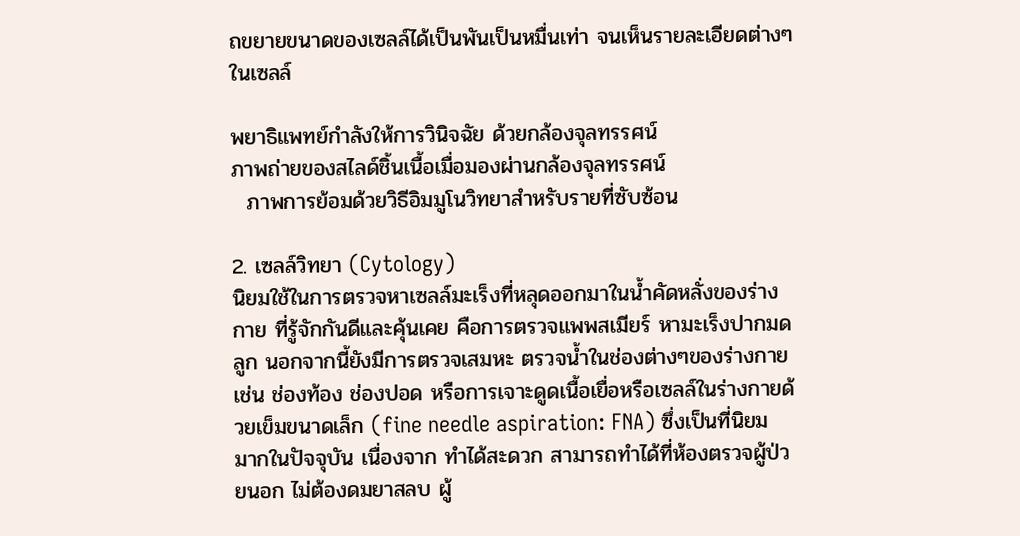ถขยายขนาดของเซลล์ได้เป็นพันเป็นหมื่นเท่า จนเห็นรายละเอียดต่างๆ ในเซลล์

พยาธิแพทย์กำลังให้การวินิจฉัย ด้วยกล้องจุลทรรศน์
ภาพถ่ายของสไลด์ชิ้นเนื้อเมื่อมองผ่านกล้องจุลทรรศน์
  ภาพการย้อมด้วยวิธีอิมมูโนวิทยาสำหรับรายที่ซับซ้อน

2. เซลล์วิทยา (Cytology)
นิยมใช้ในการตรวจหาเซลล์มะเร็งที่หลุดออกมาในน้ำคัดหลั่งของร่างกาย ที่รู้จักกันดีและคุ้นเคย คือการตรวจแพพสเมียร์ หามะเร็งปากมดลูก นอกจากนี้ยังมีการตรวจเสมหะ ตรวจน้ำในช่องต่างๆของร่างกาย เช่น ช่องท้อง ช่องปอด หรือการเจาะดูดเนื้อเยื่อหรือเซลล์ในร่างกายด้วยเข็มขนาดเล็ก (fine needle aspiration: FNA) ซึ่งเป็นที่นิยม มากในปัจจุบัน เนื่องจาก ทำได้สะดวก สามารถทำได้ที่ห้องตรวจผู้ป่วยนอก ไม่ต้องดมยาสลบ ผู้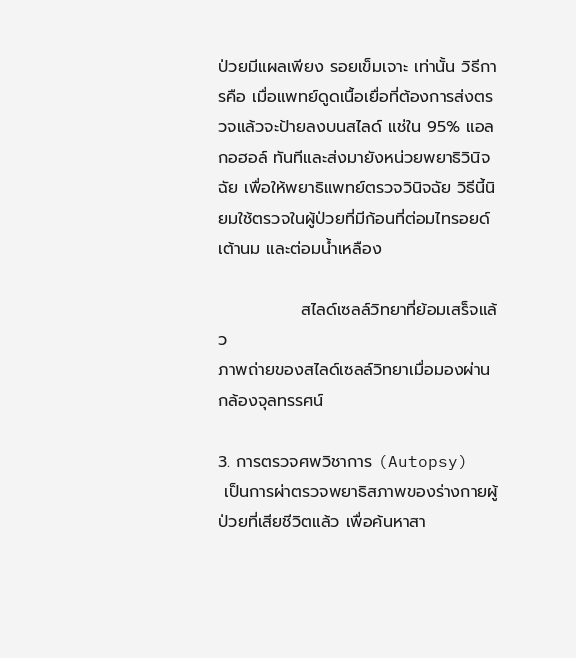ป่วยมีแผลเพียง รอยเข็มเจาะ เท่านั้น วิธีการคือ เมื่อแพทย์ดูดเนื้อเยื่อที่ต้องการส่งตรวจแล้วจะป้ายลงบนสไลด์ แช่ใน 95% แอลกอฮอล์ ทันทีและส่งมายังหน่วยพยาธิวินิจฉัย เพื่อให้พยาธิแพทย์ตรวจวินิจฉัย วิธีนี้นิยมใช้ตรวจในผู้ป่วยที่มีก้อนที่ต่อมไทรอยด์ เต้านม และต่อมน้ำเหลือง

              สไลด์เซลล์วิทยาที่ย้อมเสร็จแล้ว
ภาพถ่ายของสไลด์เซลล์วิทยาเมื่อมองผ่านกล้องจุลทรรศน์

3. การตรวจศพวิชาการ (Autopsy)
 เป็นการผ่าตรวจพยาธิสภาพของร่างกายผู้ป่วยที่เสียชีวิตแล้ว เพื่อค้นหาสา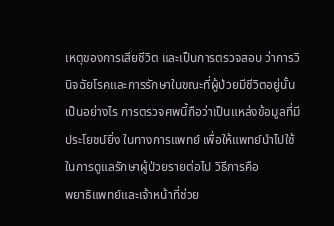เหตุของการเสียชีวิต และเป็นการตรวจสอบ ว่าการวินิจฉัยโรคและการรักษาในขณะที่ผู้ป่วยมีชีวิตอยู่นั้นเป็นอย่างไร การตรวจศพนี้ถือว่าเป็นแหล่งข้อมูลที่มีประโยชน์ยิ่ง ในทางการแพทย์ เพื่อให้แพทย์นำไปใช้ในการดูแลรักษาผู้ป่วยรายต่อไป วิธีการคือ
พยาธิแพทย์และเจ้าหน้าที่ช่วย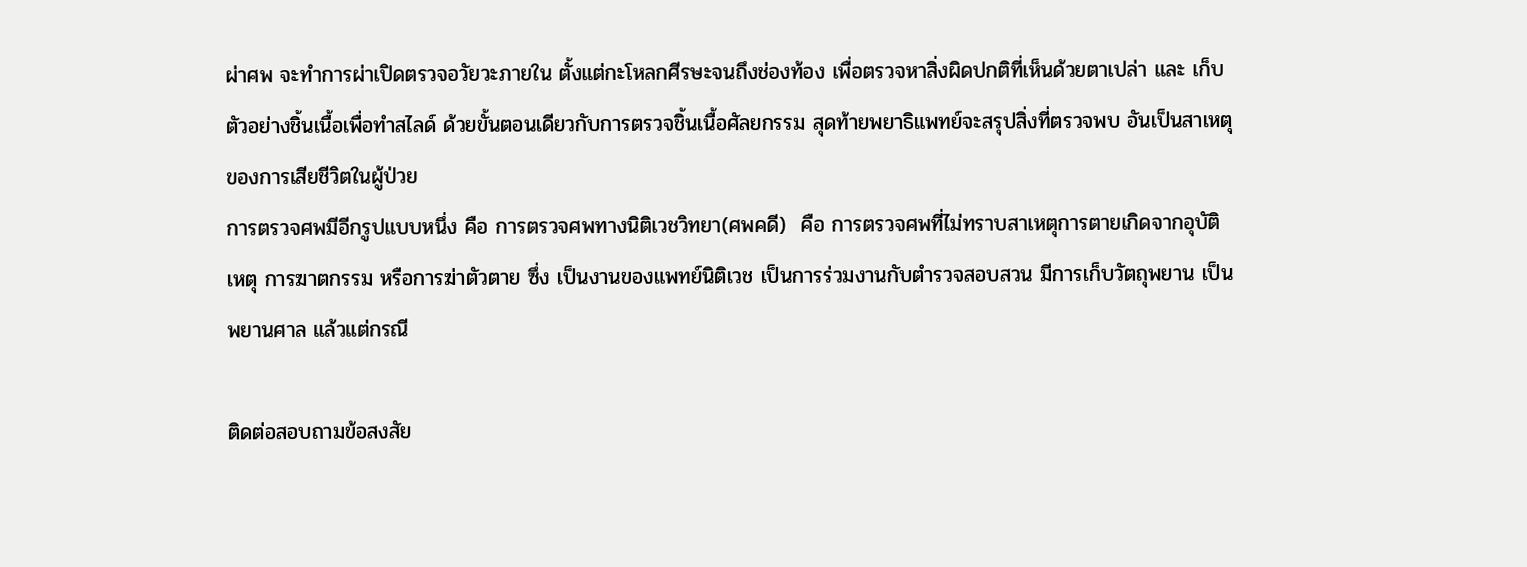ผ่าศพ จะทำการผ่าเปิดตรวจอวัยวะภายใน ตั้งแต่กะโหลกศีรษะจนถึงช่องท้อง เพื่อตรวจหาสิ่งผิดปกติที่เห็นด้วยตาเปล่า และ เก็บตัวอย่างชิ้นเนื้อเพื่อทำสไลด์ ด้วยขั้นตอนเดียวกับการตรวจชิ้นเนื้อศัลยกรรม สุดท้ายพยาธิแพทย์จะสรุปสิ่งที่ตรวจพบ อันเป็นสาเหตุของการเสียชีวิตในผู้ป่วย
การตรวจศพมีอีกรูปแบบหนึ่ง คือ การตรวจศพทางนิติเวชวิทยา(ศพคดี)  คือ การตรวจศพที่ไม่ทราบสาเหตุการตายเกิดจากอุบัติเหตุ การฆาตกรรม หรือการฆ่าตัวตาย ซึ่ง เป็นงานของแพทย์นิติเวช เป็นการร่วมงานกับตำรวจสอบสวน มีการเก็บวัตถุพยาน เป็นพยานศาล แล้วแต่กรณี

ติดต่อสอบถามข้อสงสัย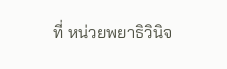ที่ หน่วยพยาธิวินิจ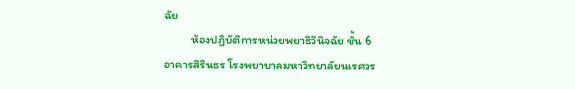ฉัย
          ห้องปฏิบัติการหน่วยพยาธิวินิจฉัย ชั้น 6
อาคารสิรินธร โรงพยาบาลมหาวิทยาลัยนเรศวร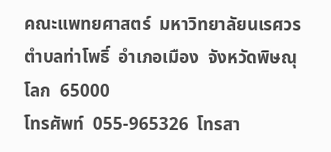คณะแพทยศาสตร์  มหาวิทยาลัยนเรศวร ตำบลท่าโพธิ์  อำเภอเมือง  จังหวัดพิษณุโลก  65000
โทรศัพท์  055-965326  โทรสา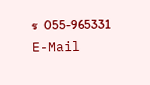ร  055-965331
E-Mail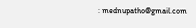: mednupatho@gmail.com